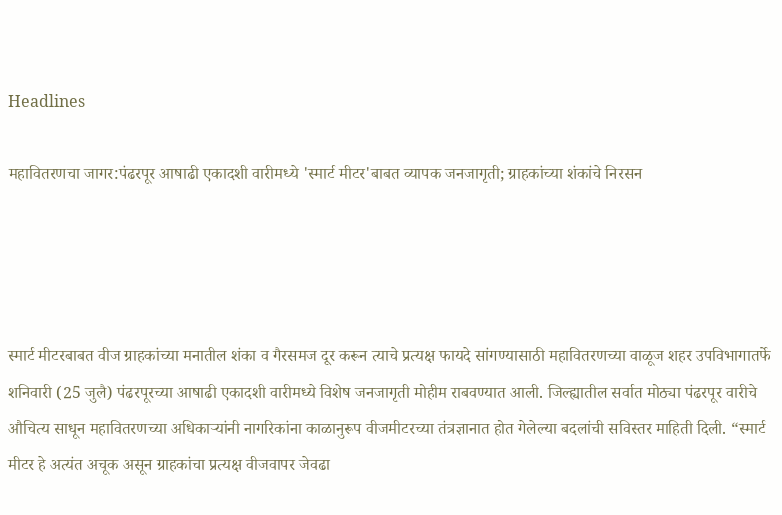Headlines

महावितरणचा जागर:पंढरपूर आषाढी एकादशी वारीमध्ये 'स्मार्ट मीटर'बाबत व्यापक जनजागृती; ग्राहकांच्या शंकांचे निरसन




स्मार्ट मीटरबाबत वीज ग्राहकांच्या मनातील शंका व गैरसमज दूर करून त्याचे प्रत्यक्ष फायदे सांगण्यासाठी महावितरणच्या वाळूज शहर उपविभागातर्फे शनिवारी (25 जुलै) पंढरपूरच्या आषाढी एकादशी वारीमध्ये विशेष जनजागृती मोहीम राबवण्यात आली. जिल्ह्यातील सर्वात मोठ्या पंढरपूर वारीचे औचित्य साधून महावितरणच्या अधिकाऱ्यांनी नागरिकांना काळानुरूप वीजमीटरच्या तंत्रज्ञानात होत गेलेल्या बदलांची सविस्तर माहिती दिली. “स्मार्ट मीटर हे अत्यंत अचूक असून ग्राहकांचा प्रत्यक्ष वीजवापर जेवढा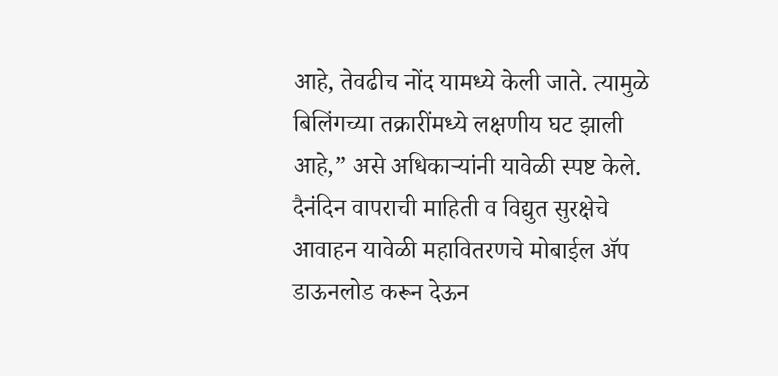आहे, तेवढीच नोंद यामध्ये केली जाते. त्यामुळे बिलिंगच्या तक्रारींमध्ये लक्षणीय घट झाली आहे,” असे अधिकाऱ्यांनी यावेळी स्पष्ट केले. दैनंदिन वापराची माहिती व विद्युत सुरक्षेचे आवाहन यावेळी महावितरणचे मोबाईल ॲप डाऊनलोड करून देऊन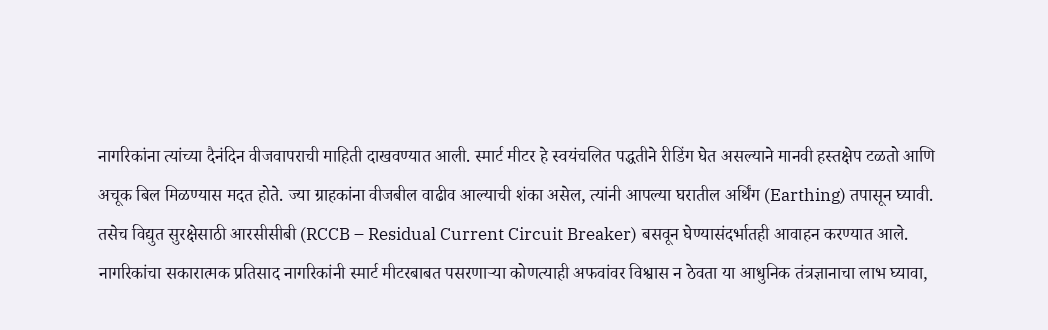नागरिकांना त्यांच्या दैनंदिन वीजवापराची माहिती दाखवण्यात आली. स्मार्ट मीटर हे स्वयंचलित पद्धतीने रीडिंग घेत असल्याने मानवी हस्तक्षेप टळतो आणि अचूक बिल मिळण्यास मदत होते. ज्या ग्राहकांना वीजबील वाढीव आल्याची शंका असेल, त्यांनी आपल्या घरातील अर्थिंग (Earthing) तपासून घ्यावी. तसेच विद्युत सुरक्षेसाठी आरसीसीबी (RCCB – Residual Current Circuit Breaker) बसवून घेण्यासंदर्भातही आवाहन करण्यात आले. नागरिकांचा सकारात्मक प्रतिसाद नागरिकांनी स्मार्ट मीटरबाबत पसरणाऱ्या कोणत्याही अफवांवर विश्वास न ठेवता या आधुनिक तंत्रज्ञानाचा लाभ घ्यावा,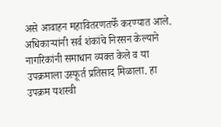असे आवाहन महावितरणतर्फे करण्यात आले. अधिकाऱ्यांनी सर्व शंकांचे निरसन केल्याने नागरिकांनी समाधान व्यक्त केले व या उपक्रमाला उस्फूर्त प्रतिसाद मिळाला. हा उपक्रम यशस्वी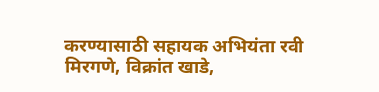करण्यासाठी सहायक अभियंता रवी मिरगणे, विक्रांत खाडे,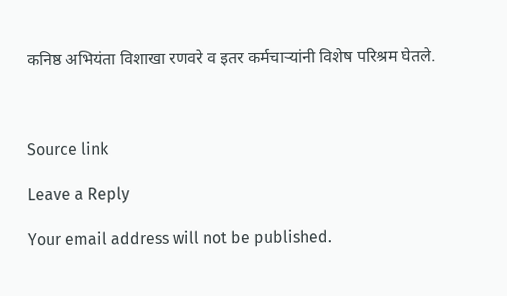कनिष्ठ अभियंता विशाखा रणवरे व इतर कर्मचाऱ्यांनी विशेष परिश्रम घेतले.



Source link

Leave a Reply

Your email address will not be published.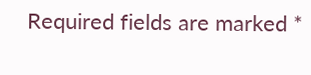Required fields are marked *